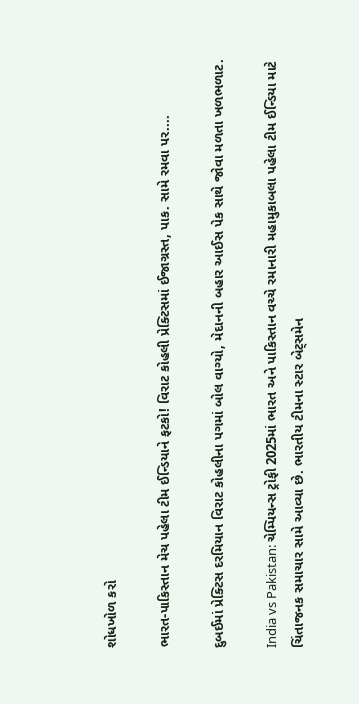શોધખોળ કરો

ભારત-પાકિસ્તાન મેચ પહેલા ટીમ ઈન્ડિયાને ફટકો! વિરાટ કોહલી પ્રેક્ટિસમાં ઈજાગ્રસ્ત, પાક. સામે રમવા પર....

દુબઈમાં પ્રેક્ટિસ દરમિયાન વિરાટ કોહલીના પગમાં બોલ વાગ્યો, મેદાનની બહાર આઈસ પેક સાથે જોવા મળતા ખળભળાટ.

India vs Pakistan: ચેમ્પિયન્સ ટ્રોફી 2025માં ભારત અને પાકિસ્તાન વચ્ચે રમાનારી મહામુકાબલા પહેલા ટીમ ઈન્ડિયા માટે ચિંતાજનક સમાચાર સામે આવ્યા છે. ભારતીય ટીમના સ્ટાર બેટ્સમેન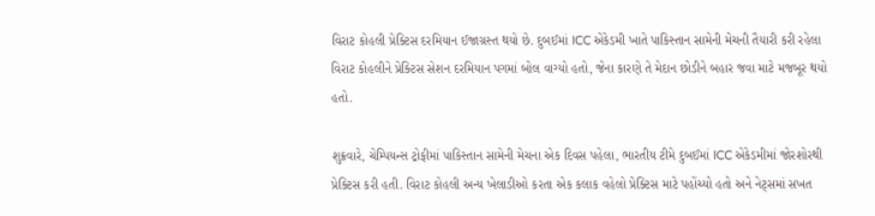વિરાટ કોહલી પ્રેક્ટિસ દરમિયાન ઈજાગ્રસ્ત થયો છે. દુબઈમાં ICC એકેડમી ખાતે પાકિસ્તાન સામેની મેચની તૈયારી કરી રહેલા વિરાટ કોહલીને પ્રેક્ટિસ સેશન દરમિયાન પગમાં બોલ વાગ્યો હતો, જેના કારણે તે મેદાન છોડીને બહાર જવા માટે મજબૂર થયો હતો.

શુક્રવારે, ચેમ્પિયન્સ ટ્રોફીમાં પાકિસ્તાન સામેની મેચના એક દિવસ પહેલા, ભારતીય ટીમે દુબઈમાં ICC એકેડમીમાં જોરશોરથી પ્રેક્ટિસ કરી હતી. વિરાટ કોહલી અન્ય ખેલાડીઓ કરતા એક કલાક વહેલો પ્રેક્ટિસ માટે પહોંચ્યો હતો અને નેટ્સમાં સખત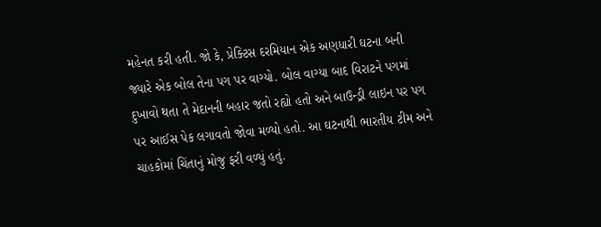મહેનત કરી હતી. જો કે, પ્રેક્ટિસ દરમિયાન એક અણધારી ઘટના બની જ્યારે એક બોલ તેના પગ પર વાગ્યો. બોલ વાગ્યા બાદ વિરાટને પગમાં દુખાવો થતા તે મેદાનની બહાર જતો રહ્યો હતો અને બાઉન્ડ્રી લાઇન પર પગ પર આઈસ પેક લગાવતો જોવા મળ્યો હતો. આ ઘટનાથી ભારતીય ટીમ અને ચાહકોમાં ચિંતાનું મોજુ ફરી વળ્યું હતું.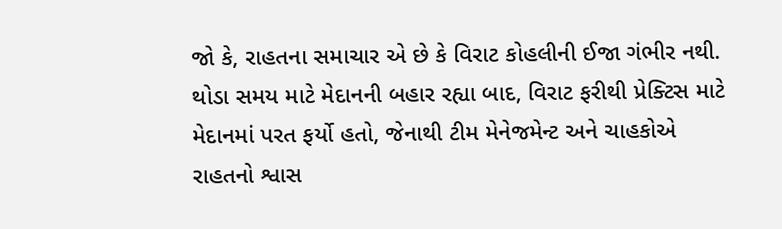જો કે, રાહતના સમાચાર એ છે કે વિરાટ કોહલીની ઈજા ગંભીર નથી. થોડા સમય માટે મેદાનની બહાર રહ્યા બાદ, વિરાટ ફરીથી પ્રેક્ટિસ માટે મેદાનમાં પરત ફર્યો હતો, જેનાથી ટીમ મેનેજમેન્ટ અને ચાહકોએ રાહતનો શ્વાસ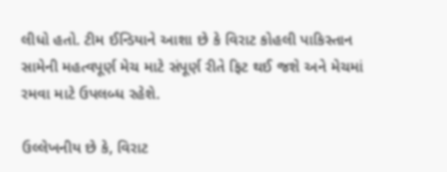લીધો હતો. ટીમ ઈન્ડિયાને આશા છે કે વિરાટ કોહલી પાકિસ્તાન સામેની મહત્વપૂર્ણ મેચ માટે સંપૂર્ણ રીતે ફિટ થઈ જશે અને મેચમાં રમવા માટે ઉપલબ્ધ રહેશે.

ઉલ્લેખનીય છે કે, વિરાટ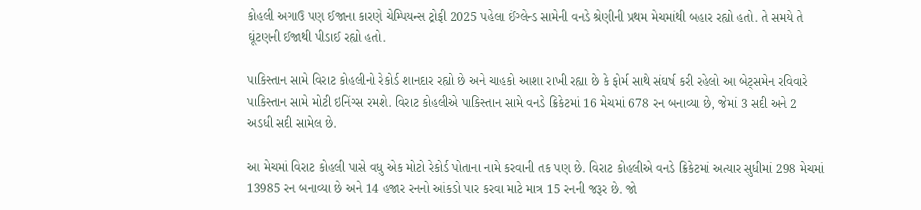કોહલી અગાઉ પણ ઈજાના કારણે ચેમ્પિયન્સ ટ્રોફી 2025 પહેલા ઈંગ્લેન્ડ સામેની વનડે શ્રેણીની પ્રથમ મેચમાંથી બહાર રહ્યો હતો. તે સમયે તે ઘૂંટણની ઈજાથી પીડાઈ રહ્યો હતો.

પાકિસ્તાન સામે વિરાટ કોહલીનો રેકોર્ડ શાનદાર રહ્યો છે અને ચાહકો આશા રાખી રહ્યા છે કે ફોર્મ સાથે સંઘર્ષ કરી રહેલો આ બેટ્સમેન રવિવારે પાકિસ્તાન સામે મોટી ઇનિંગ્સ રમશે. વિરાટ કોહલીએ પાકિસ્તાન સામે વનડે ક્રિકેટમાં 16 મેચમાં 678 રન બનાવ્યા છે, જેમાં 3 સદી અને 2 અડધી સદી સામેલ છે.

આ મેચમાં વિરાટ કોહલી પાસે વધુ એક મોટો રેકોર્ડ પોતાના નામે કરવાની તક પણ છે. વિરાટ કોહલીએ વનડે ક્રિકેટમાં અત્યાર સુધીમાં 298 મેચમાં 13985 રન બનાવ્યા છે અને 14 હજાર રનનો આંકડો પાર કરવા માટે માત્ર 15 રનની જરૂર છે. જો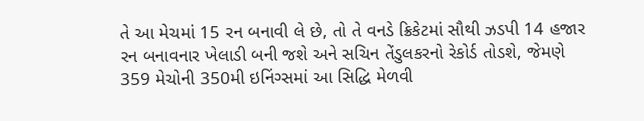તે આ મેચમાં 15 રન બનાવી લે છે, તો તે વનડે ક્રિકેટમાં સૌથી ઝડપી 14 હજાર રન બનાવનાર ખેલાડી બની જશે અને સચિન તેંડુલકરનો રેકોર્ડ તોડશે, જેમણે 359 મેચોની 350મી ઇનિંગ્સમાં આ સિદ્ધિ મેળવી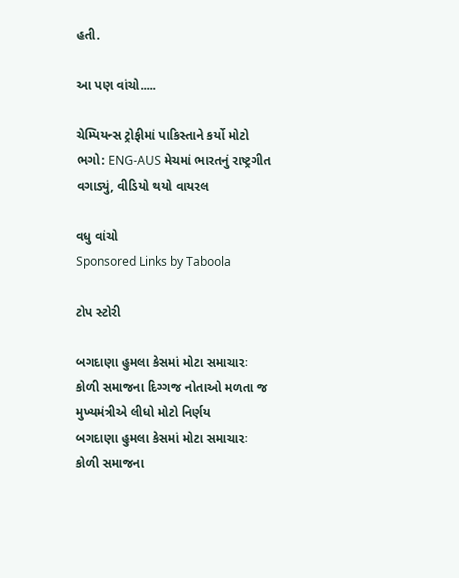હતી.

આ પણ વાંચો.....

ચેમ્પિયન્સ ટ્રોફીમાં પાકિસ્તાને કર્યો મોટો ભગો: ENG-AUS મેચમાં ભારતનું રાષ્ટ્રગીત વગાડ્યું, વીડિયો થયો વાયરલ

વધુ વાંચો
Sponsored Links by Taboola

ટોપ સ્ટોરી

બગદાણા હુમલા કેસમાં મોટા સમાચારઃ કોળી સમાજના દિગ્ગજ નોતાઓ મળતા જ મુખ્યમંત્રીએ લીધો મોટો નિર્ણય
બગદાણા હુમલા કેસમાં મોટા સમાચારઃ કોળી સમાજના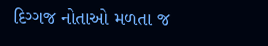દિગ્ગજ નોતાઓ મળતા જ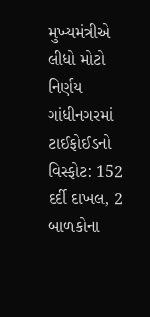મુખ્યમંત્રીએ લીધો મોટો નિર્ણય
ગાંધીનગરમાં ટાઈફોઈડનો વિસ્ફોટ: 152 દર્દી દાખલ, 2 બાળકોના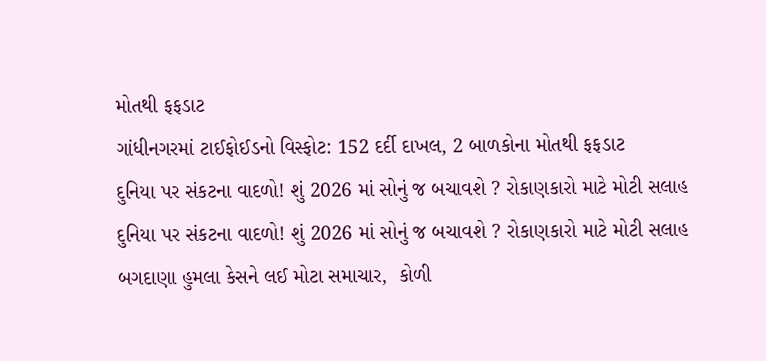મોતથી ફફડાટ
ગાંધીનગરમાં ટાઈફોઈડનો વિસ્ફોટ: 152 દર્દી દાખલ, 2 બાળકોના મોતથી ફફડાટ
દુનિયા પર સંકટના વાદળો! શું 2026 માં સોનું જ બચાવશે ? રોકાણકારો માટે મોટી સલાહ
દુનિયા પર સંકટના વાદળો! શું 2026 માં સોનું જ બચાવશે ? રોકાણકારો માટે મોટી સલાહ
બગદાણા હુમલા કેસને લઈ મોટા સમાચાર,  કોળી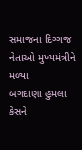સમાજના દિગ્ગજ નેતાઓ મુખ્યમંત્રીને મળ્યા
બગદાણા હુમલા કેસને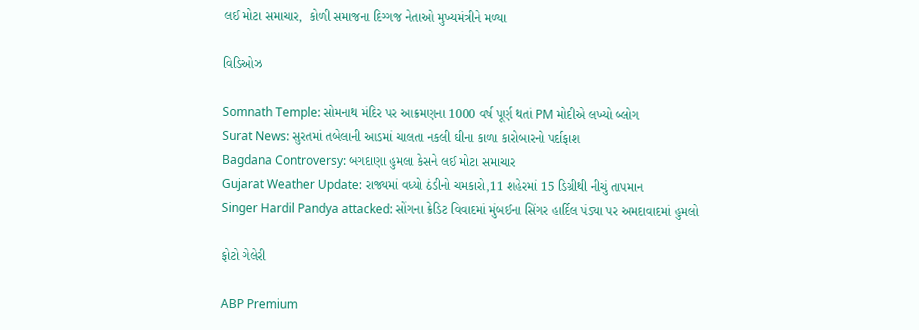લઈ મોટા સમાચાર,  કોળી સમાજના દિગ્ગજ નેતાઓ મુખ્યમંત્રીને મળ્યા

વિડિઓઝ

Somnath Temple: સોમનાથ મંદિર પર આક્રમણના 1000 વર્ષ પૂર્ણ થતાં PM મોદીએ લખ્યો બ્લોગ
Surat News: સુરતમાં તબેલાની આડમાં ચાલતા નકલી ઘીના કાળા કારોબારનો પર્દાફાશ
Bagdana Controversy: બગદાણા હુમલા કેસને લઈ મોટા સમાચાર
Gujarat Weather Update: રાજ્યમાં વધ્યો ઠંડીનો ચમકારો,11 શહેરમાં 15 ડિગ્રીથી નીચું તાપમાન
Singer Hardil Pandya attacked: સોંગના ક્રેડિટ વિવાદમાં મુંબઈના સિંગર હાર્દિલ પંડ્યા પર અમદાવાદમાં હુમલો

ફોટો ગેલેરી

ABP Premium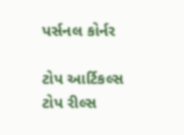પર્સનલ કોર્નર

ટોપ આર્ટિકલ્સ
ટોપ રીલ્સ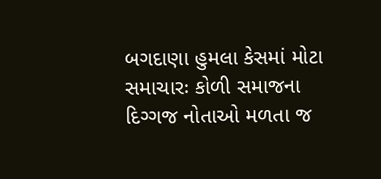બગદાણા હુમલા કેસમાં મોટા સમાચારઃ કોળી સમાજના દિગ્ગજ નોતાઓ મળતા જ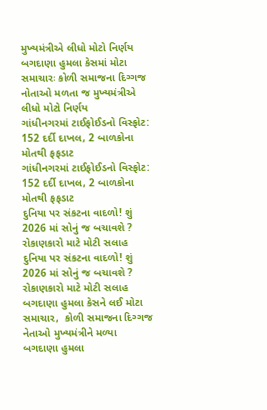મુખ્યમંત્રીએ લીધો મોટો નિર્ણય
બગદાણા હુમલા કેસમાં મોટા સમાચારઃ કોળી સમાજના દિગ્ગજ નોતાઓ મળતા જ મુખ્યમંત્રીએ લીધો મોટો નિર્ણય
ગાંધીનગરમાં ટાઈફોઈડનો વિસ્ફોટ: 152 દર્દી દાખલ, 2 બાળકોના મોતથી ફફડાટ
ગાંધીનગરમાં ટાઈફોઈડનો વિસ્ફોટ: 152 દર્દી દાખલ, 2 બાળકોના મોતથી ફફડાટ
દુનિયા પર સંકટના વાદળો! શું 2026 માં સોનું જ બચાવશે ? રોકાણકારો માટે મોટી સલાહ
દુનિયા પર સંકટના વાદળો! શું 2026 માં સોનું જ બચાવશે ? રોકાણકારો માટે મોટી સલાહ
બગદાણા હુમલા કેસને લઈ મોટા સમાચાર,  કોળી સમાજના દિગ્ગજ નેતાઓ મુખ્યમંત્રીને મળ્યા
બગદાણા હુમલા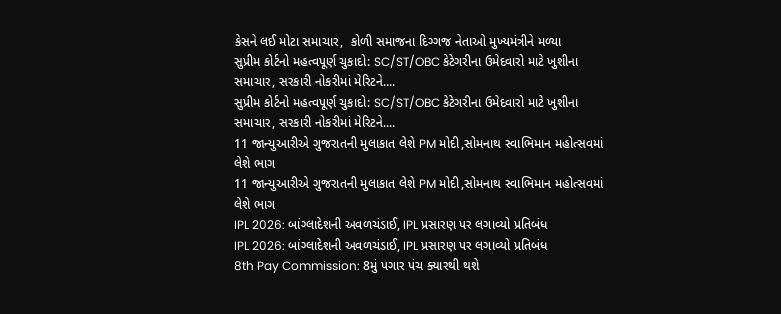કેસને લઈ મોટા સમાચાર,  કોળી સમાજના દિગ્ગજ નેતાઓ મુખ્યમંત્રીને મળ્યા
સુપ્રીમ કોર્ટનો મહત્વપૂર્ણ ચુકાદો: SC/ST/OBC કેટેગરીના ઉમેદવારો માટે ખુશીના સમાચાર, સરકારી નોકરીમાં મેરિટને....
સુપ્રીમ કોર્ટનો મહત્વપૂર્ણ ચુકાદો: SC/ST/OBC કેટેગરીના ઉમેદવારો માટે ખુશીના સમાચાર, સરકારી નોકરીમાં મેરિટને....
11 જાન્યુઆરીએ ગુજરાતની મુલાકાત લેશે PM મોદી,સોમનાથ સ્વાભિમાન મહોત્સવમાં લેશે ભાગ
11 જાન્યુઆરીએ ગુજરાતની મુલાકાત લેશે PM મોદી,સોમનાથ સ્વાભિમાન મહોત્સવમાં લેશે ભાગ
IPL 2026: બાંગ્લાદેશની અવળચંડાઈ, IPL પ્રસારણ પર લગાવ્યો પ્રતિબંધ
IPL 2026: બાંગ્લાદેશની અવળચંડાઈ, IPL પ્રસારણ પર લગાવ્યો પ્રતિબંધ
8th Pay Commission: 8મું પગાર પંચ ક્યારથી થશે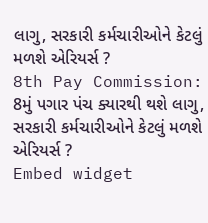લાગુ, સરકારી કર્મચારીઓને કેટલું મળશે એરિયર્સ ?
8th Pay Commission: 8મું પગાર પંચ ક્યારથી થશે લાગુ, સરકારી કર્મચારીઓને કેટલું મળશે એરિયર્સ ?
Embed widget